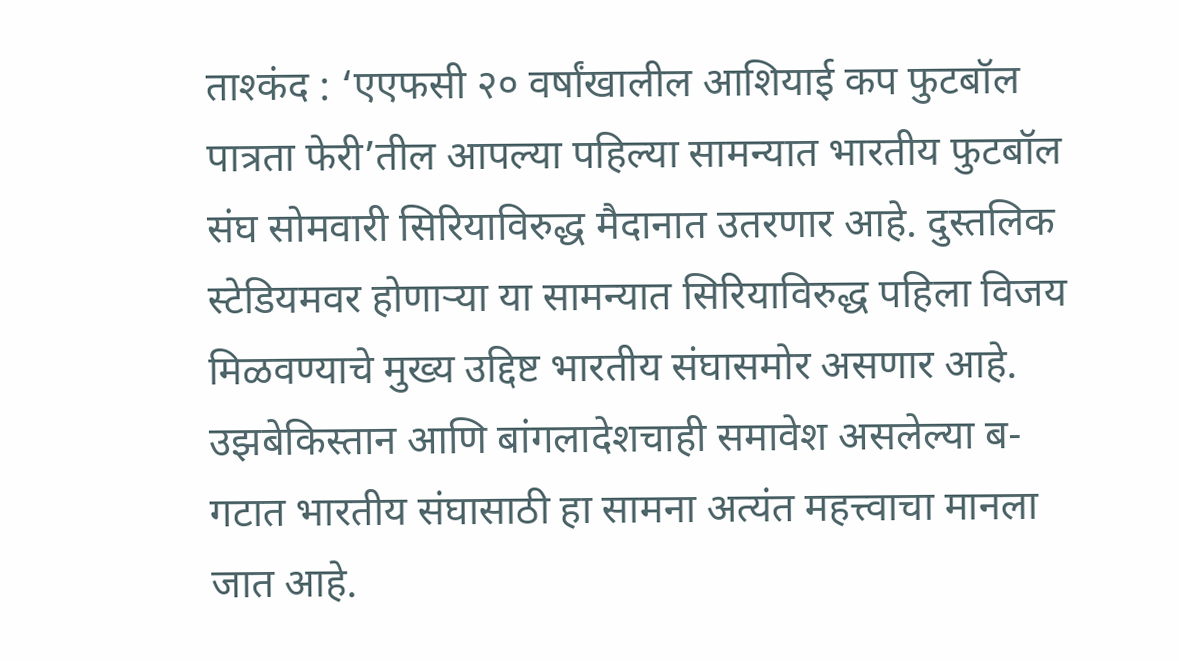ताश्कंद : ‘एएफसी २० वर्षांखालील आशियाई कप फुटबॉल पात्रता फेरी’तील आपल्या पहिल्या सामन्यात भारतीय फुटबॉल संघ सोमवारी सिरियाविरुद्ध मैदानात उतरणार आहे. दुस्तलिक स्टेडियमवर होणाऱ्या या सामन्यात सिरियाविरुद्ध पहिला विजय मिळवण्याचे मुख्य उद्दिष्ट भारतीय संघासमोर असणार आहे.
उझबेकिस्तान आणि बांगलादेशचाही समावेश असलेल्या ब-गटात भारतीय संघासाठी हा सामना अत्यंत महत्त्वाचा मानला जात आहे.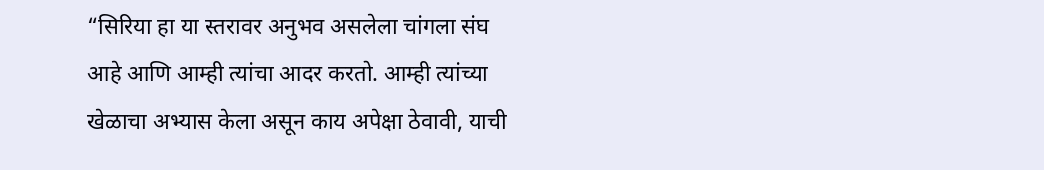“सिरिया हा या स्तरावर अनुभव असलेला चांगला संघ आहे आणि आम्ही त्यांचा आदर करतो. आम्ही त्यांच्या खेळाचा अभ्यास केला असून काय अपेक्षा ठेवावी, याची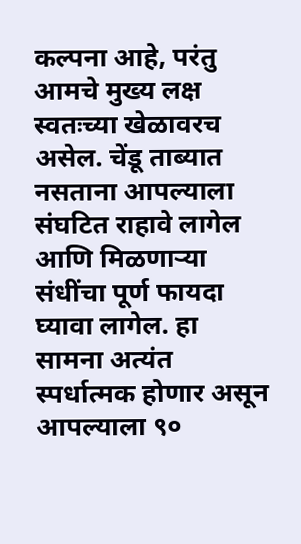कल्पना आहे, परंतु आमचे मुख्य लक्ष स्वतःच्या खेळावरच असेल. चेंडू ताब्यात नसताना आपल्याला संघटित राहावे लागेल आणि मिळणाऱ्या संधींचा पूर्ण फायदा घ्यावा लागेल. हा सामना अत्यंत स्पर्धात्मक होणार असून आपल्याला ९०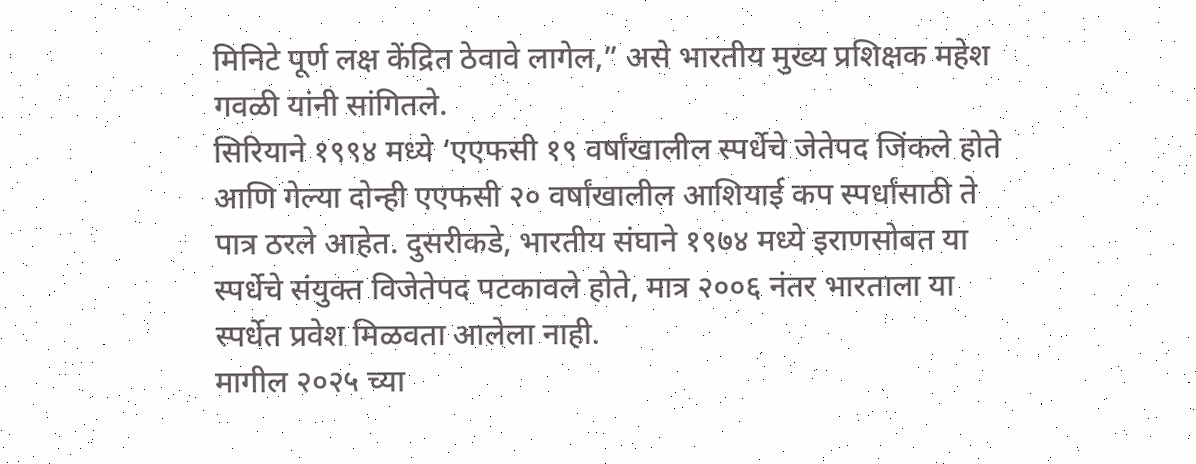मिनिटे पूर्ण लक्ष केंद्रित ठेवावे लागेल,” असे भारतीय मुख्य प्रशिक्षक महेश गवळी यांनी सांगितले.
सिरियाने १९९४ मध्ये ‘एएफसी १९ वर्षांखालील स्पर्धेचे जेतेपद जिंकले होते आणि गेल्या दोन्ही एएफसी २० वर्षांखालील आशियाई कप स्पर्धांसाठी ते पात्र ठरले आहेत. दुसरीकडे, भारतीय संघाने १९७४ मध्ये इराणसोबत या स्पर्धेचे संयुक्त विजेतेपद पटकावले होते, मात्र २००६ नंतर भारताला या स्पर्धेत प्रवेश मिळवता आलेला नाही.
मागील २०२५ च्या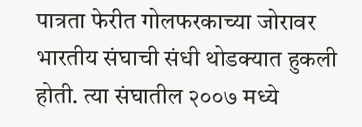पात्रता फेरीत गोलफरकाच्या जोरावर भारतीय संघाची संधी थोडक्यात हुकली होती. त्या संघातील २००७ मध्ये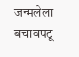जन्मलेला बचावपटू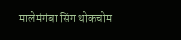मालेमंगंबा सिंग थोकचोम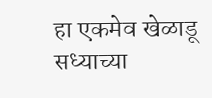हा एकमेव खेळाडू सध्याच्या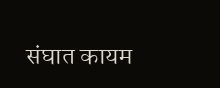संघात कायम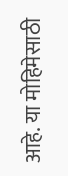आहे. या मोहिमेसाठी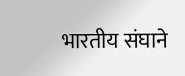भारतीय संघाने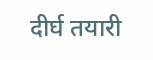दीर्घ तयारी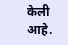केली आहे.